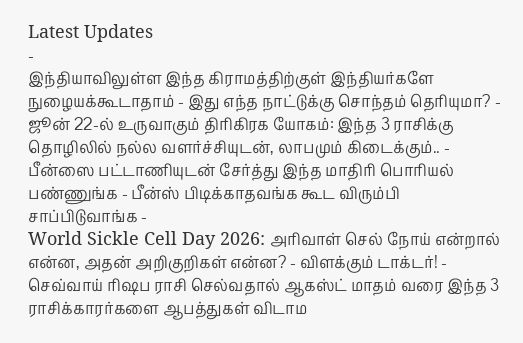Latest Updates
-
இந்தியாவிலுள்ள இந்த கிராமத்திற்குள் இந்தியர்களே நுழையக்கூடாதாம் - இது எந்த நாட்டுக்கு சொந்தம் தெரியுமா? -
ஜூன் 22-ல் உருவாகும் திரிகிரக யோகம்: இந்த 3 ராசிக்கு தொழிலில் நல்ல வளர்ச்சியுடன், லாபமும் கிடைக்கும்.. -
பீன்ஸை பட்டாணியுடன் சேர்த்து இந்த மாதிரி பொரியல் பண்ணுங்க - பீன்ஸ் பிடிக்காதவங்க கூட விரும்பி சாப்பிடுவாங்க -
World Sickle Cell Day 2026: அரிவாள் செல் நோய் என்றால் என்ன, அதன் அறிகுறிகள் என்ன? - விளக்கும் டாக்டர்! -
செவ்வாய் ரிஷப ராசி செல்வதால் ஆகஸ்ட் மாதம் வரை இந்த 3 ராசிக்காரர்களை ஆபத்துகள் விடாம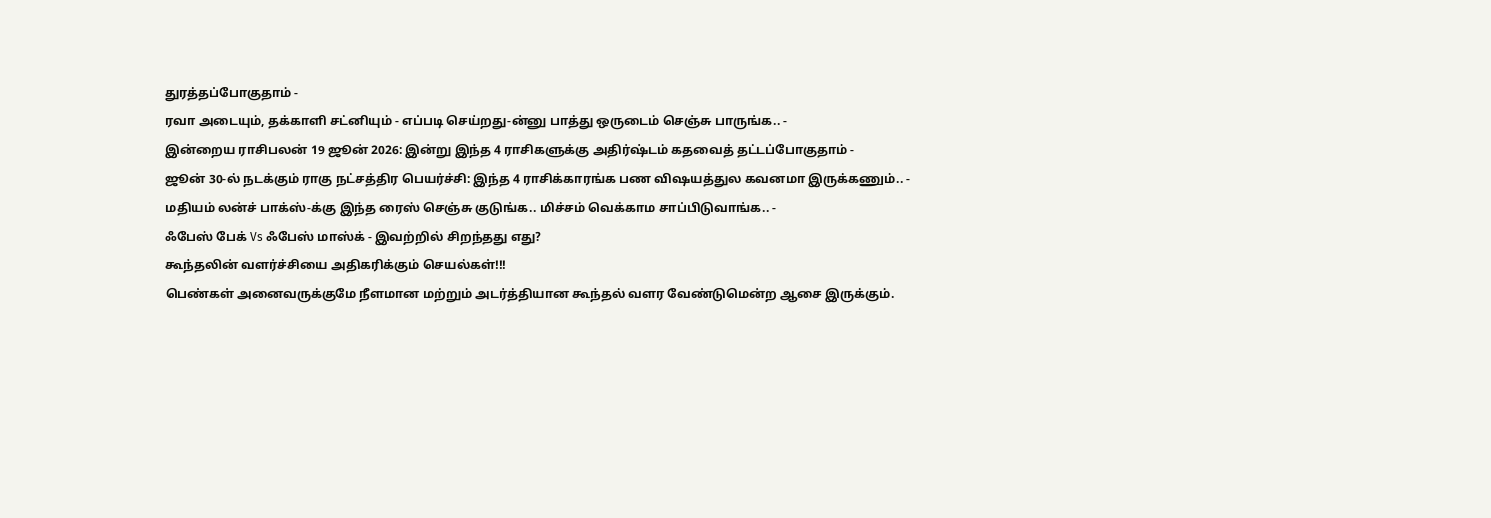துரத்தப்போகுதாம் -
ரவா அடையும், தக்காளி சட்னியும் - எப்படி செய்றது-ன்னு பாத்து ஒருடைம் செஞ்சு பாருங்க.. -
இன்றைய ராசிபலன் 19 ஜூன் 2026: இன்று இந்த 4 ராசிகளுக்கு அதிர்ஷ்டம் கதவைத் தட்டப்போகுதாம் -
ஜூன் 30-ல் நடக்கும் ராகு நட்சத்திர பெயர்ச்சி: இந்த 4 ராசிக்காரங்க பண விஷயத்துல கவனமா இருக்கணும்.. -
மதியம் லன்ச் பாக்ஸ்-க்கு இந்த ரைஸ் செஞ்சு குடுங்க.. மிச்சம் வெக்காம சாப்பிடுவாங்க.. -
ஃபேஸ் பேக் Vs ஃபேஸ் மாஸ்க் - இவற்றில் சிறந்தது எது?
கூந்தலின் வளர்ச்சியை அதிகரிக்கும் செயல்கள்!!!
பெண்கள் அனைவருக்குமே நீளமான மற்றும் அடர்த்தியான கூந்தல் வளர வேண்டுமென்ற ஆசை இருக்கும்.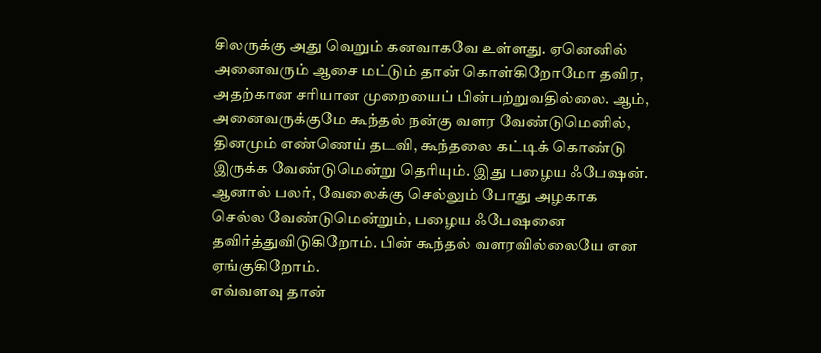சிலருக்கு அது வெறும் கனவாகவே உள்ளது. ஏனெனில் அனைவரும் ஆசை மட்டும் தான் கொள்கிறோமோ தவிர, அதற்கான சரியான முறையைப் பின்பற்றுவதில்லை. ஆம், அனைவருக்குமே கூந்தல் நன்கு வளர வேண்டுமெனில், தினமும் எண்ணெய் தடவி, கூந்தலை கட்டிக் கொண்டு இருக்க வேண்டுமென்று தெரியும். இது பழைய ஃபேஷன். ஆனால் பலர், வேலைக்கு செல்லும் போது அழகாக செல்ல வேண்டுமென்றும், பழைய ஃபேஷனை தவிர்த்துவிடுகிறோம். பின் கூந்தல் வளரவில்லையே என ஏங்குகிறோம்.
எவ்வளவு தான்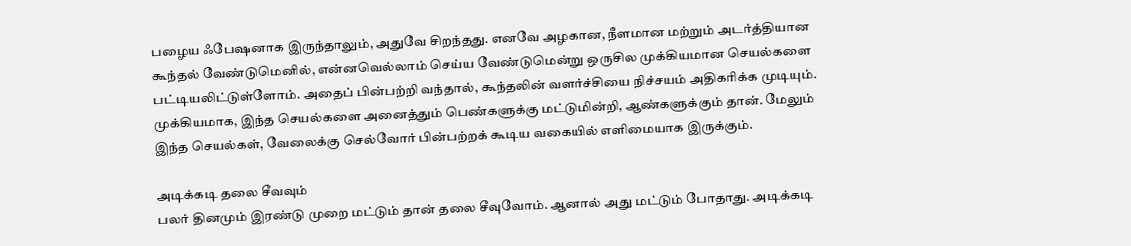பழைய ஃபேஷனாக இருந்தாலும், அதுவே சிறந்தது. எனவே அழகான, நீளமான மற்றும் அடர்த்தியான கூந்தல் வேண்டுமெனில், என்னவெல்லாம் செய்ய வேண்டுமென்று ஒருசில முக்கியமான செயல்களை பட்டியலிட்டுள்ளோம். அதைப் பின்பற்றி வந்தால், கூந்தலின் வளர்ச்சியை நிச்சயம் அதிகரிக்க முடியும். முக்கியமாக, இந்த செயல்களை அனைத்தும் பெண்களுக்கு மட்டுமின்றி, ஆண்களுக்கும் தான். மேலும் இந்த செயல்கள், வேலைக்கு செல்வோர் பின்பற்றக் கூடிய வகையில் எளிமையாக இருக்கும்.

அடிக்கடி தலை சீவவும்
பலர் தினமும் இரண்டு முறை மட்டும் தான் தலை சீவுவோம். ஆனால் அது மட்டும் போதாது. அடிக்கடி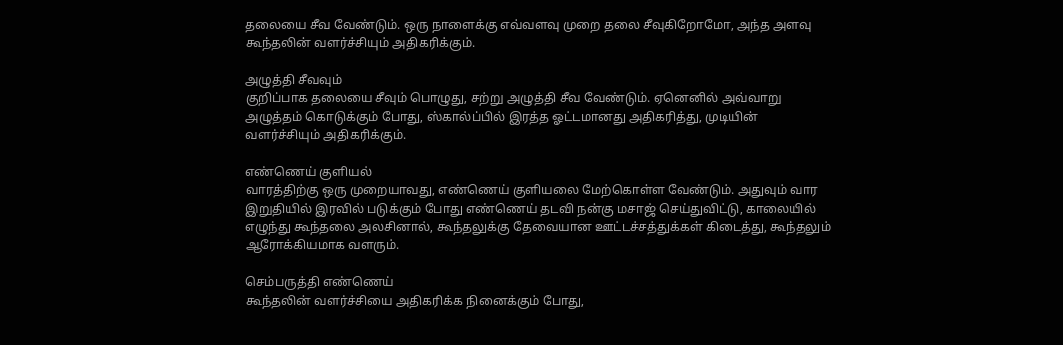தலையை சீவ வேண்டும். ஒரு நாளைக்கு எவ்வளவு முறை தலை சீவுகிறோமோ, அந்த அளவு கூந்தலின் வளர்ச்சியும் அதிகரிக்கும்.

அழுத்தி சீவவும்
குறிப்பாக தலையை சீவும் பொழுது, சற்று அழுத்தி சீவ வேண்டும். ஏனெனில் அவ்வாறு அழுத்தம் கொடுக்கும் போது, ஸ்கால்ப்பில் இரத்த ஓட்டமானது அதிகரித்து, முடியின் வளர்ச்சியும் அதிகரிக்கும்.

எண்ணெய் குளியல்
வாரத்திற்கு ஒரு முறையாவது, எண்ணெய் குளியலை மேற்கொள்ள வேண்டும். அதுவும் வார இறுதியில் இரவில் படுக்கும் போது எண்ணெய் தடவி நன்கு மசாஜ் செய்துவிட்டு, காலையில் எழுந்து கூந்தலை அலசினால், கூந்தலுக்கு தேவையான ஊட்டச்சத்துக்கள் கிடைத்து, கூந்தலும் ஆரோக்கியமாக வளரும்.

செம்பருத்தி எண்ணெய்
கூந்தலின் வளர்ச்சியை அதிகரிக்க நினைக்கும் போது,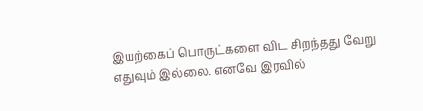இயற்கைப் பொருட்களை விட சிறந்தது வேறு எதுவும் இல்லை. எனவே இரவில்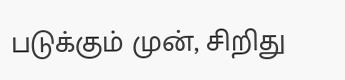படுக்கும் முன், சிறிது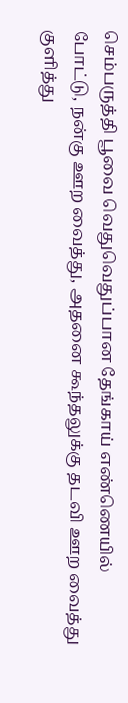செம்பருத்தி பூவை வெதுவெதுப்பான தேங்காய் எண்ணெயில் போட்டு, நன்கு ஊற வைத்து, அதனை கூந்தலுக்கு தடவி ஊற வைத்து குளித்து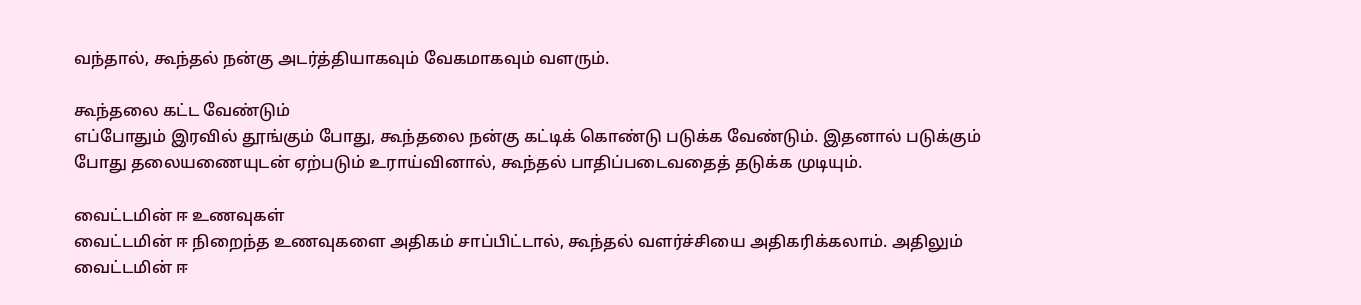வந்தால், கூந்தல் நன்கு அடர்த்தியாகவும் வேகமாகவும் வளரும்.

கூந்தலை கட்ட வேண்டும்
எப்போதும் இரவில் தூங்கும் போது, கூந்தலை நன்கு கட்டிக் கொண்டு படுக்க வேண்டும். இதனால் படுக்கும் போது தலையணையுடன் ஏற்படும் உராய்வினால், கூந்தல் பாதிப்படைவதைத் தடுக்க முடியும்.

வைட்டமின் ஈ உணவுகள்
வைட்டமின் ஈ நிறைந்த உணவுகளை அதிகம் சாப்பிட்டால், கூந்தல் வளர்ச்சியை அதிகரிக்கலாம். அதிலும் வைட்டமின் ஈ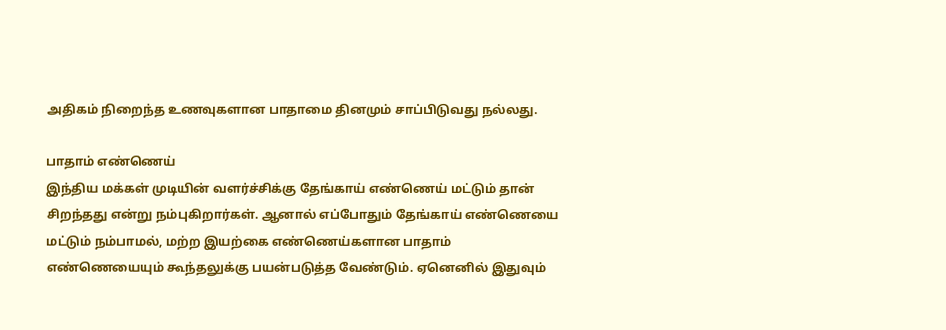அதிகம் நிறைந்த உணவுகளான பாதாமை தினமும் சாப்பிடுவது நல்லது.

பாதாம் எண்ணெய்
இந்திய மக்கள் முடியின் வளர்ச்சிக்கு தேங்காய் எண்ணெய் மட்டும் தான் சிறந்தது என்று நம்புகிறார்கள். ஆனால் எப்போதும் தேங்காய் எண்ணெயை மட்டும் நம்பாமல், மற்ற இயற்கை எண்ணெய்களான பாதாம் எண்ணெயையும் கூந்தலுக்கு பயன்படுத்த வேண்டும். ஏனெனில் இதுவும்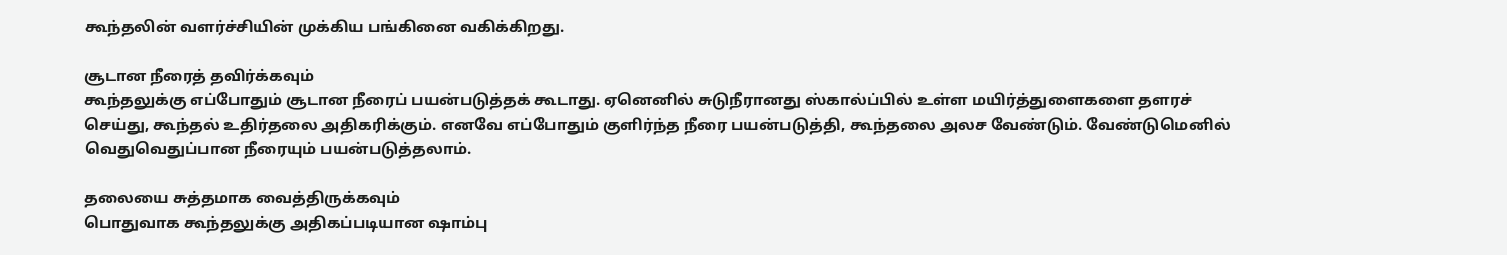கூந்தலின் வளர்ச்சியின் முக்கிய பங்கினை வகிக்கிறது.

சூடான நீரைத் தவிர்க்கவும்
கூந்தலுக்கு எப்போதும் சூடான நீரைப் பயன்படுத்தக் கூடாது. ஏனெனில் சுடுநீரானது ஸ்கால்ப்பில் உள்ள மயிர்த்துளைகளை தளரச் செய்து, கூந்தல் உதிர்தலை அதிகரிக்கும். எனவே எப்போதும் குளிர்ந்த நீரை பயன்படுத்தி, கூந்தலை அலச வேண்டும். வேண்டுமெனில் வெதுவெதுப்பான நீரையும் பயன்படுத்தலாம்.

தலையை சுத்தமாக வைத்திருக்கவும்
பொதுவாக கூந்தலுக்கு அதிகப்படியான ஷாம்பு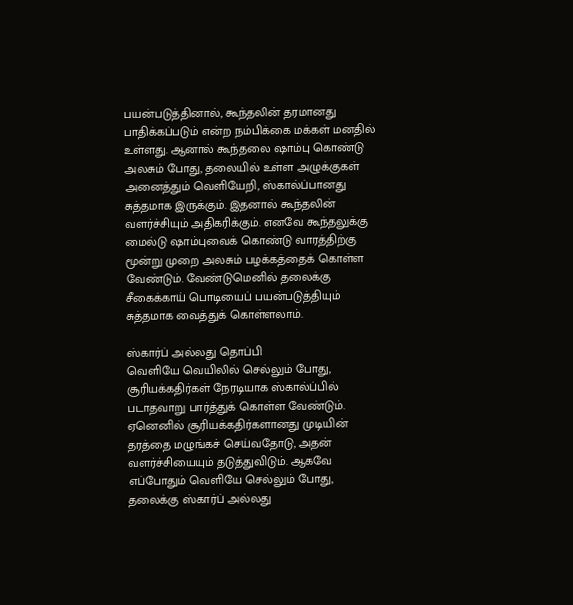பயன்படுத்தினால், கூந்தலின் தரமானது பாதிக்கப்படும் என்ற நம்பிக்கை மக்கள் மனதில் உள்ளது. ஆனால் கூந்தலை ஷாம்பு கொண்டு அலசும் போது, தலையில் உள்ள அழுக்குகள் அனைத்தும் வெளியேறி, ஸ்கால்ப்பானது சுத்தமாக இருக்கும். இதனால் கூந்தலின் வளர்ச்சியும் அதிகரிக்கும். எனவே கூந்தலுக்கு மைல்டு ஷாம்புவைக் கொண்டு வாரத்திற்கு மூன்று முறை அலசும் பழக்கத்தைக் கொள்ள வேண்டும். வேண்டுமெனில் தலைக்கு சீகைக்காய் பொடியைப் பயன்படுத்தியும் சுத்தமாக வைத்துக் கொள்ளலாம்.

ஸ்கார்ப் அல்லது தொப்பி
வெளியே வெயிலில் செல்லும் போது, சூரியக்கதிர்கள் நேரடியாக ஸ்கால்ப்பில் படாதவாறு பார்த்துக் கொள்ள வேண்டும். ஏனெனில் சூரியக்கதிர்களானது முடியின் தரத்தை மழுங்கச் செய்வதோடு, அதன் வளர்ச்சியையும் தடுத்துவிடும். ஆகவே எப்போதும் வெளியே செல்லும் போது, தலைக்கு ஸ்கார்ப் அல்லது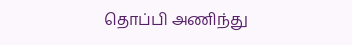தொப்பி அணிந்து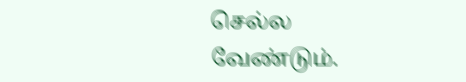செல்ல வேண்டும்.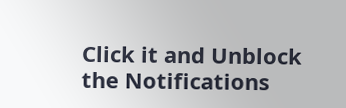Click it and Unblock the Notifications